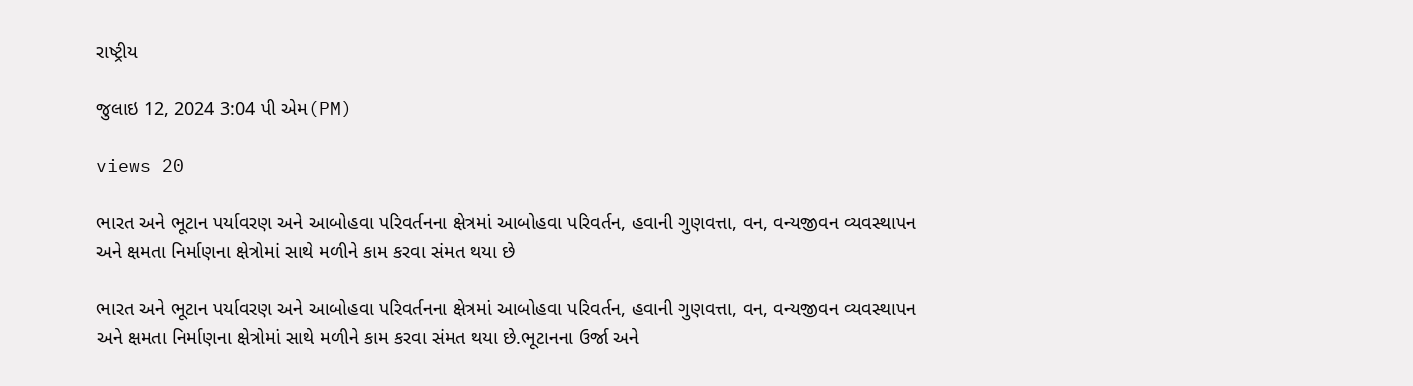રાષ્ટ્રીય

જુલાઇ 12, 2024 3:04 પી એમ(PM)

views 20

ભારત અને ભૂટાન પર્યાવરણ અને આબોહવા પરિવર્તનના ક્ષેત્રમાં આબોહવા પરિવર્તન, હવાની ગુણવત્તા, વન, વન્યજીવન વ્યવસ્થાપન અને ક્ષમતા નિર્માણના ક્ષેત્રોમાં સાથે મળીને કામ કરવા સંમત થયા છે

ભારત અને ભૂટાન પર્યાવરણ અને આબોહવા પરિવર્તનના ક્ષેત્રમાં આબોહવા પરિવર્તન, હવાની ગુણવત્તા, વન, વન્યજીવન વ્યવસ્થાપન અને ક્ષમતા નિર્માણના ક્ષેત્રોમાં સાથે મળીને કામ કરવા સંમત થયા છે.ભૂટાનના ઉર્જા અને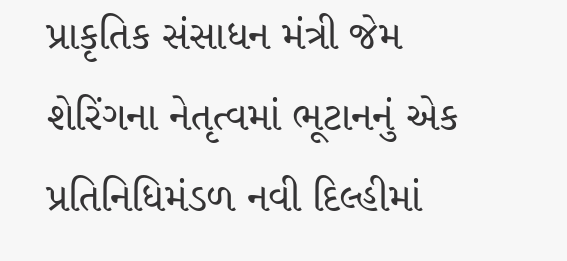પ્રાકૃતિક સંસાધન મંત્રી જેમ શેરિંગના નેતૃત્વમાં ભૂટાનનું એક પ્રતિનિધિમંડળ નવી દિલ્હીમાં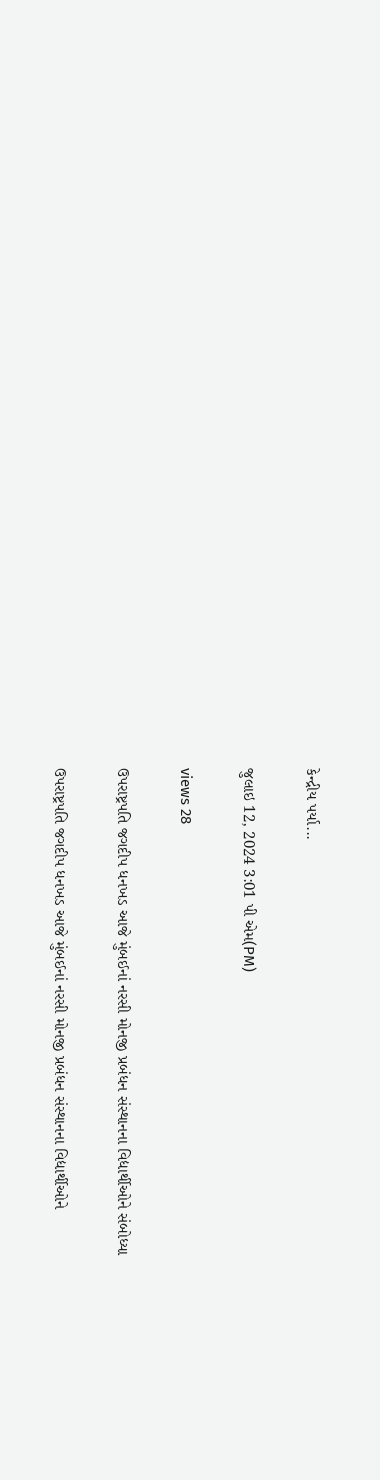કેન્દ્રીય પર્યા...

જુલાઇ 12, 2024 3:01 પી એમ(PM)

views 28

ઉપરાષ્ટ્રપતિ જગદીપ ધનખડ આજે મુંબઈનાં નરસી મોનજી પ્રબંધન સંસ્થાનના વિદ્યાર્થીઓને સંબોધ્યા

ઉપરાષ્ટ્રપતિ જગદીપ ધનખડ આજે મુંબઈનાં નરસી મોનજી પ્રબંધન સંસ્થાનના વિદ્યાર્થીઓને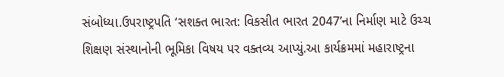સંબોધ્યા.ઉપરાષ્ટ્રપતિ ‘સશક્ત ભારત: વિકસીત ભારત 2047’ના નિર્માણ માટે ઉચ્ચ શિક્ષણ સંસ્થાનોની ભૂમિકા વિષય પર વક્તવ્ય આપ્યું.આ કાર્યક્રમમાં મહારાષ્ટ્રના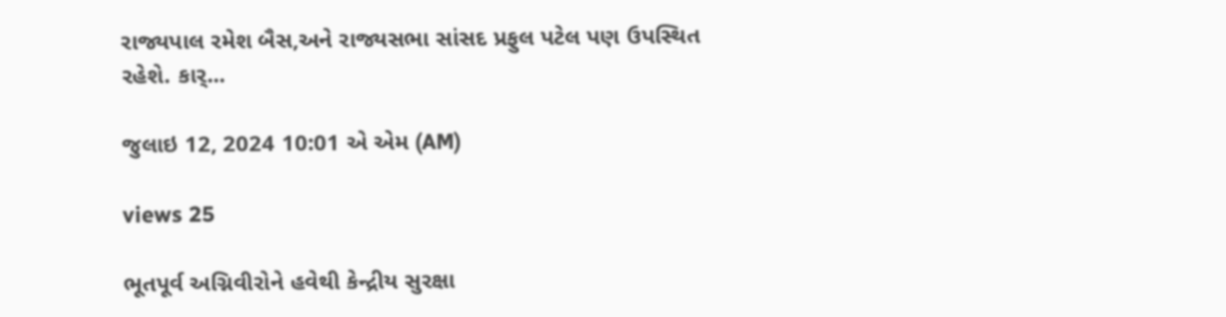રાજ્યપાલ રમેશ બૈસ,અને રાજ્યસભા સાંસદ પ્રફુલ પટેલ પણ ઉપસ્થિત રહેશે. કાર્...

જુલાઇ 12, 2024 10:01 એ એમ (AM)

views 25

ભૂતપૂર્વ અગ્નિવીરોને હવેથી કેન્દ્રીય સુરક્ષા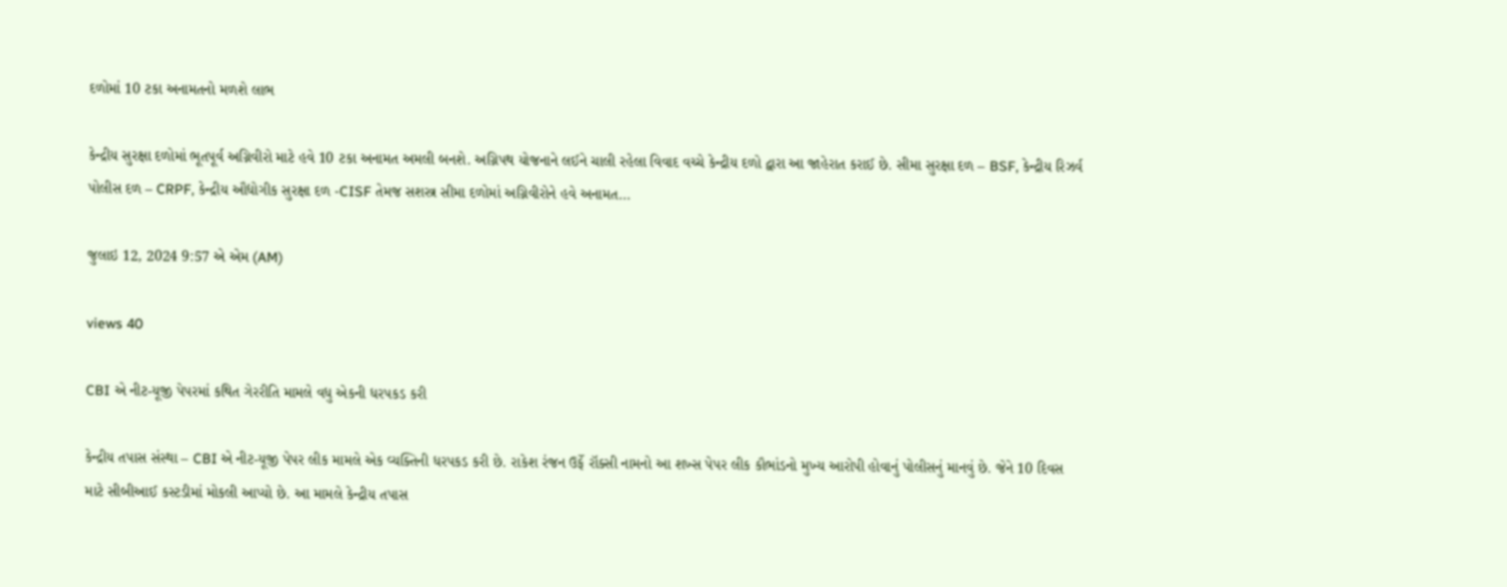દળોમાં 10 ટકા અનામતનો મળશે લાભ

કેન્દ્રીય સુરક્ષા દળોમાં ભૂતપૂર્વ અગ્નિવીરો માટે હવે 10 ટકા અનામત અમલી બનશે. અગ્નિપથ યોજનાને લઈને ચાલી રહેલા વિવાદ વચ્ચે કેન્દ્રીય દળો દ્વારા આ જાહેરાત કરાઈ છે. સીમા સુરક્ષા દળ – BSF, કેન્દ્રીય રિઝર્વ પોલીસ દળ – CRPF, કેન્દ્રીય ઔદ્યોગીક સુરક્ષા દળ -CISF તેમજ સશસ્ત્ર સીમા દળોમાં અગ્નિવીરોને હવે અનામત...

જુલાઇ 12, 2024 9:57 એ એમ (AM)

views 40

CBI એ નીટ-યૂજી પેપરમાં કથિત ગેરરીતિ મામલે વધુ એકની ધરપકડ કરી

કેન્દ્રીય તપાસ સંસ્થા – CBI એ નીટ-યૂજી પેપર લીક મામલે એક વ્યક્તિની ધરપકડ કરી છે. રાકેશ રંજન ઉર્ફે રૉક્સી નામનો આ શખ્સ પેપર લીક કૌભાંડનો મુખ્ય આરોપી હોવાનું પોલીસનું માનવું છે. જેને 10 દિવસ માટે સીબીઆઈ કસ્ટડીમાં મોકલી આપ્યો છે. આ મામલે કેન્દ્રીય તપાસ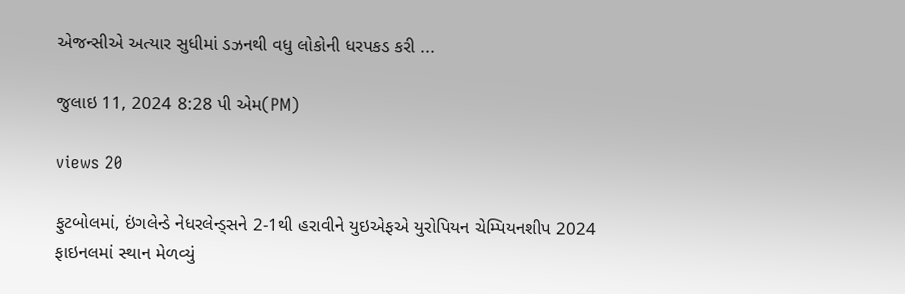એજન્સીએ અત્યાર સુધીમાં ડઝનથી વધુ લોકોની ધરપકડ કરી ...

જુલાઇ 11, 2024 8:28 પી એમ(PM)

views 20

ફુટબોલમાં, ઇંગલેન્ડે નેધરલેન્ડ્સને 2-1થી હરાવીને યુઇએફએ યુરોપિયન ચેમ્પિયનશીપ 2024 ફાઇનલમાં સ્થાન મેળવ્યું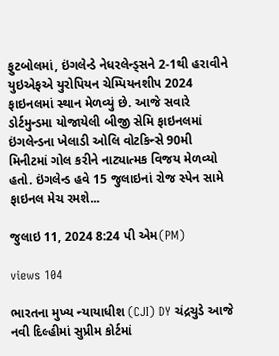ફુટબોલમાં, ઇંગલેન્ડે નેધરલેન્ડ્સને 2-1થી હરાવીને યુઇએફએ યુરોપિયન ચેમ્પિયનશીપ 2024 ફાઇનલમાં સ્થાન મેળવ્યું છે. આજે સવારે ડોર્ટમુન્ડમા યોજાયેલી બીજી સેમિ ફાઇનલમાં ઇંગલેન્ડના ખેલાડી ઓલિ વોટકિન્સે 90મી મિનીટમાં ગોલ કરીને નાટ્યાત્મક વિજય મેળવ્યો હતો. ઇંગલેન્ડ હવે 15 જુલાઇનાં રોજ સ્પેન સામે ફાઇનલ મેચ રમશે...

જુલાઇ 11, 2024 8:24 પી એમ(PM)

views 104

ભારતના મુખ્ય ન્યાયાધીશ (CJI) DY ચંદ્રચુડે આજે નવી દિલ્હીમાં સુપ્રીમ કોર્ટમાં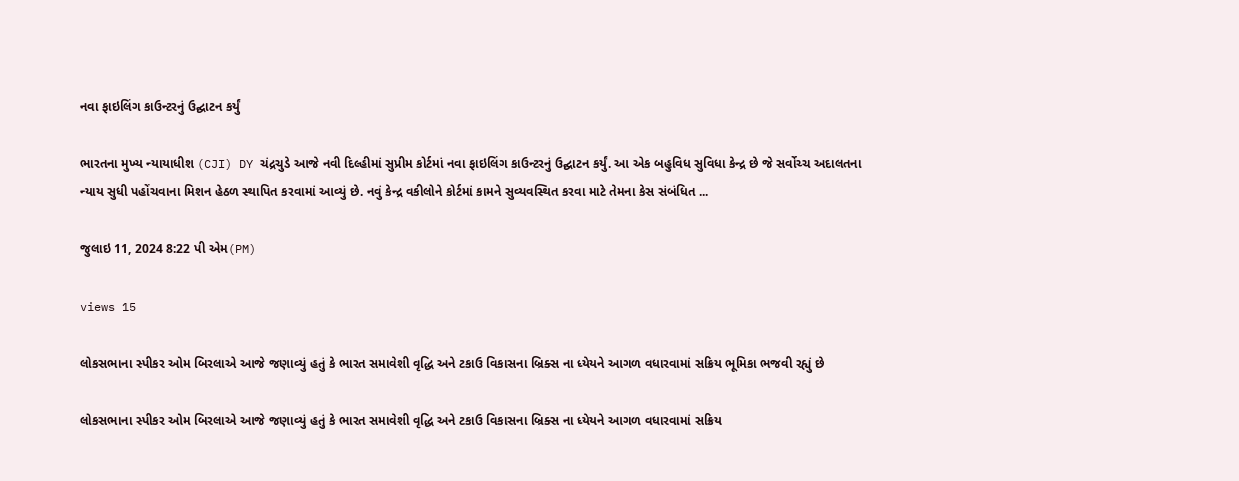નવા ફાઇલિંગ કાઉન્ટરનું ઉદ્ઘાટન કર્યું

ભારતના મુખ્ય ન્યાયાધીશ (CJI) DY ચંદ્રચુડે આજે નવી દિલ્હીમાં સુપ્રીમ કોર્ટમાં નવા ફાઇલિંગ કાઉન્ટરનું ઉદ્ઘાટન કર્યું. આ એક બહુવિધ સુવિધા કેન્દ્ર છે જે સર્વોચ્ચ અદાલતના ન્યાય સુધી પહોંચવાના મિશન હેઠળ સ્થાપિત કરવામાં આવ્યું છે. નવું કેન્દ્ર વકીલોને કોર્ટમાં કામને સુવ્યવસ્થિત કરવા માટે તેમના કેસ સંબંધિત ...

જુલાઇ 11, 2024 8:22 પી એમ(PM)

views 15

લોકસભાના સ્પીકર ઓમ બિરલાએ આજે જણાવ્યું હતું કે ભારત સમાવેશી વૃદ્ધિ અને ટકાઉ વિકાસના બ્રિક્સ ના ધ્યેયને આગળ વધારવામાં સક્રિય ભૂમિકા ભજવી રહ્યું છે

લોકસભાના સ્પીકર ઓમ બિરલાએ આજે જણાવ્યું હતું કે ભારત સમાવેશી વૃદ્ધિ અને ટકાઉ વિકાસના બ્રિક્સ ના ધ્યેયને આગળ વધારવામાં સક્રિય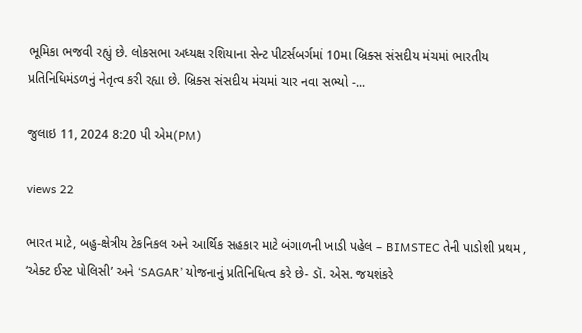ભૂમિકા ભજવી રહ્યું છે. લોકસભા અધ્યક્ષ રશિયાના સેન્ટ પીટર્સબર્ગમાં 10મા બ્રિક્સ સંસદીય મંચમાં ભારતીય પ્રતિનિધિમંડળનું નેતૃત્વ કરી રહ્યા છે. બ્રિક્સ સંસદીય મંચમાં ચાર નવા સભ્યો -...

જુલાઇ 11, 2024 8:20 પી એમ(PM)

views 22

ભારત માટે, બહુ-ક્ષેત્રીય ટેકનિકલ અને આર્થિક સહકાર માટે બંગાળની ખાડી પહેલ – BIMSTEC તેની પાડોશી પ્રથમ , ‘એક્ટ ઈસ્ટ પોલિસી’ અને ‘SAGAR’ યોજનાનું પ્રતિનિધિત્વ કરે છે- ડૉ. એસ. જયશંકરે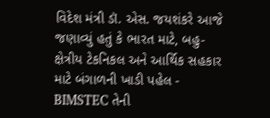વિદેશ મંત્રી ડૉ. એસ. જયશંકરે આજે જણાવ્યું હતું કે ભારત માટે, બહુ-ક્ષેત્રીય ટેકનિકલ અને આર્થિક સહકાર માટે બંગાળની ખાડી પહેલ - BIMSTEC તેની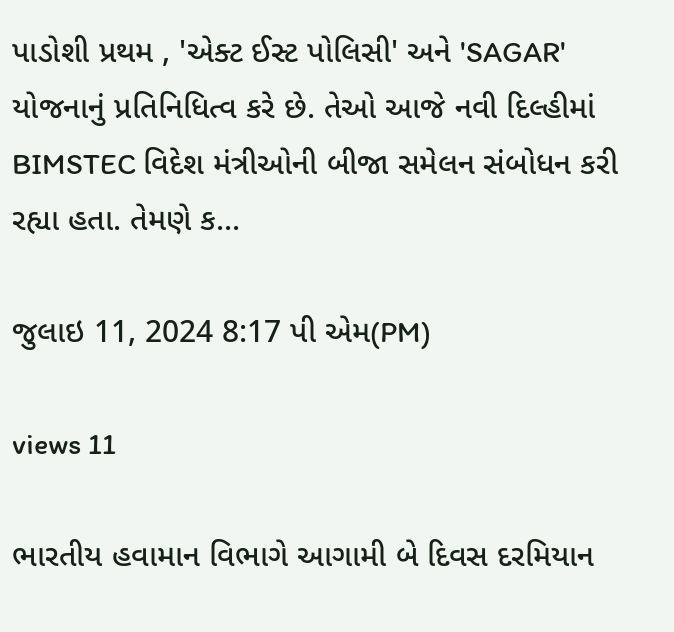પાડોશી પ્રથમ , 'એક્ટ ઈસ્ટ પોલિસી' અને 'SAGAR' યોજનાનું પ્રતિનિધિત્વ કરે છે. તેઓ આજે નવી દિલ્હીમાં BIMSTEC વિદેશ મંત્રીઓની બીજા સમેલન સંબોધન કરી રહ્યા હતા. તેમણે ક...

જુલાઇ 11, 2024 8:17 પી એમ(PM)

views 11

ભારતીય હવામાન વિભાગે આગામી બે દિવસ દરમિયાન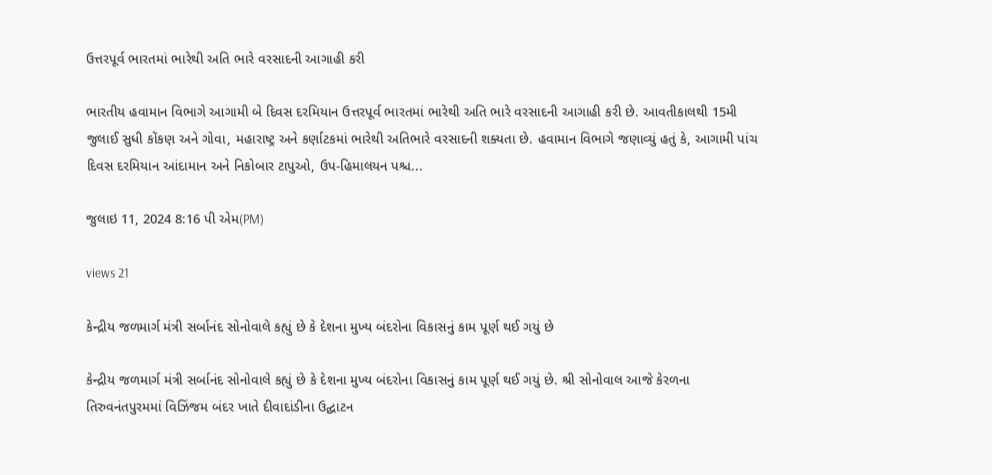ઉત્તરપૂર્વ ભારતમાં ભારેથી અતિ ભારે વરસાદની આગાહી કરી

ભારતીય હવામાન વિભાગે આગામી બે દિવસ દરમિયાન ઉત્તરપૂર્વ ભારતમાં ભારેથી અતિ ભારે વરસાદની આગાહી કરી છે. આવતીકાલથી 15મી જુલાઈ સુધી કોંકણ અને ગોવા, મહારાષ્ટ્ર અને કર્ણાટકમાં ભારેથી અતિભારે વરસાદની શક્યતા છે. હવામાન વિભાગે જણાવ્યું હતું કે, આગામી પાંચ દિવસ દરમિયાન આંદામાન અને નિકોબાર ટાપુઓ, ઉપ-હિમાલયન પશ્ચ...

જુલાઇ 11, 2024 8:16 પી એમ(PM)

views 21

કેન્દ્રીય જળમાર્ગ મંત્રી સર્બાનંદ સોનોવાલે કહ્યું છે કે દેશના મુખ્ય બંદરોના વિકાસનું કામ પૂર્ણ થઈ ગયું છે

કેન્દ્રીય જળમાર્ગ મંત્રી સર્બાનંદ સોનોવાલે કહ્યું છે કે દેશના મુખ્ય બંદરોના વિકાસનું કામ પૂર્ણ થઈ ગયું છે. શ્રી સોનોવાલ આજે કેરળના તિરુવનંતપુરમમાં વિઝિંજમ બંદર ખાતે દીવાદાંડીના ઉદ્ઘાટન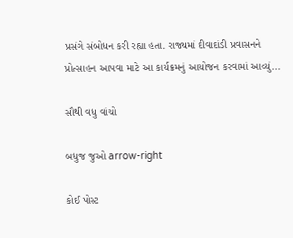પ્રસંગે સંબોધન કરી રહ્યા હતા. રાજ્યમાં દીવાદાંડી પ્રવાસનને પ્રોત્સાહન આપવા માટે આ કાર્યક્રમનું આયોજન કરવામાં આવ્યું...

સૌથી વધુ વાંચો

બધુજ જુઓ arrow-right

કોઈ પોસ્ટ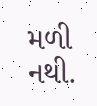મળી નથી.